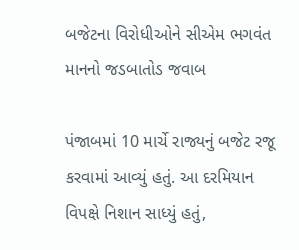બજેટના વિરોધીઓને સીએમ ભગવંત માનનો જડબાતોડ જવાબ

પંજાબમાં 10 માર્ચે રાજ્યનું બજેટ રજૂ કરવામાં આવ્યું હતું. આ દરમિયાન વિપક્ષે નિશાન સાધ્યું હતું,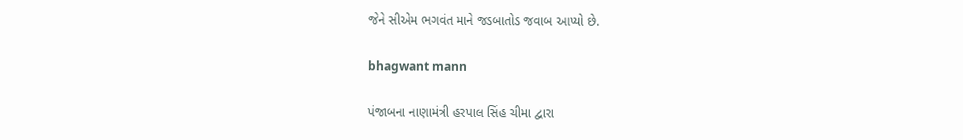જેને સીએમ ભગવંત માને જડબાતોડ જવાબ આપ્યો છે.

bhagwant mann

પંજાબના નાણામંત્રી હરપાલ સિંહ ચીમા દ્વારા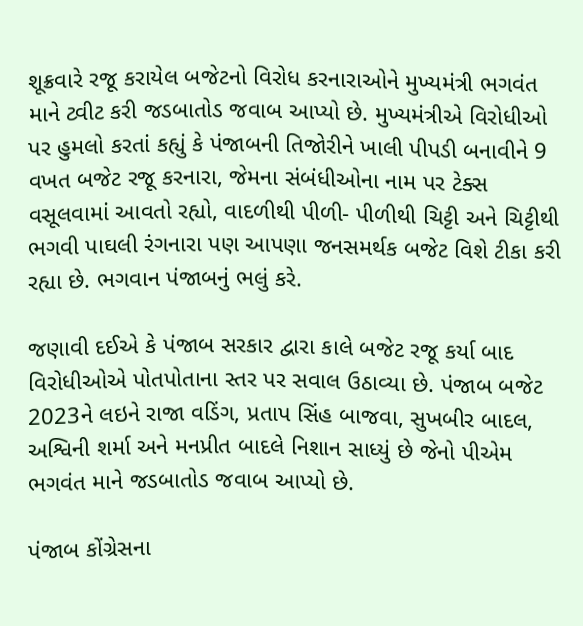શૂક્રવારે રજૂ કરાયેલ બજેટનો વિરોધ કરનારાઓને મુખ્યમંત્રી ભગવંત માને ટ્વીટ કરી જડબાતોડ જવાબ આપ્યો છે. મુખ્યમંત્રીએ વિરોધીઓ પર હુમલો કરતાં કહ્યું કે પંજાબની તિજોરીને ખાલી પીપડી બનાવીને 9 વખત બજેટ રજૂ કરનારા, જેમના સંબંધીઓના નામ પર ટેક્સ વસૂલવામાં આવતો રહ્યો, વાદળીથી પીળી- પીળીથી ચિટ્ટી અને ચિટ્ટીથી ભગવી પાઘલી રંગનારા પણ આપણા જનસમર્થક બજેટ વિશે ટીકા કરી રહ્યા છે. ભગવાન પંજાબનું ભલું કરે.

જણાવી દઈએ કે પંજાબ સરકાર દ્વારા કાલે બજેટ રજૂ કર્યા બાદ વિરોધીઓએ પોતપોતાના સ્તર પર સવાલ ઉઠાવ્યા છે. પંજાબ બજેટ 2023ને લઇને રાજા વડિંગ, પ્રતાપ સિંહ બાજવા, સુખબીર બાદલ, અશ્વિની શર્મા અને મનપ્રીત બાદલે નિશાન સાધ્યું છે જેનો પીએમ ભગવંત માને જડબાતોડ જવાબ આપ્યો છે.

પંજાબ કોંગ્રેસના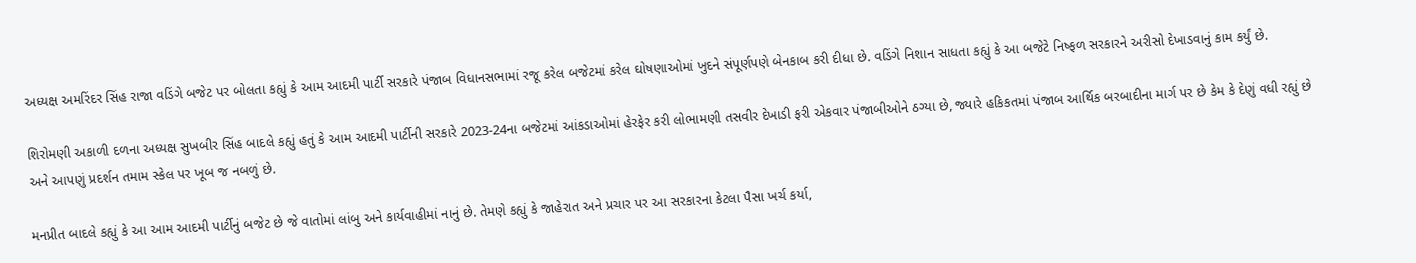અધ્યક્ષ અમરિંદર સિંહ રાજા વડિંગે બજેટ પર બોલતા કહ્યું કે આમ આદમી પાર્ટી સરકારે પંજાબ વિધાનસભામાં રજૂ કરેલ બજેટમાં કરેલ ઘોષણાઓમાં ખુદને સંપૂર્ણપણે બેનકાબ કરી દીધા છે. વડિંગે નિશાન સાધતા કહ્યું કે આ બજેટે નિષ્ફળ સરકારને અરીસો દેખાડવાનું કામ કર્યું છે.

શિરોમણી અકાળી દળના અધ્યક્ષ સુખબીર સિંહ બાદલે કહ્યું હતું કે આમ આદમી પાર્ટીની સરકારે 2023-24ના બજેટમાં આંકડાઓમાં હેરફેર કરી લોભામણી તસવીર દેખાડી ફરી એકવાર પંજાબીઓને ઠગ્યા છે, જ્યારે હકિકતમાં પંજાબ આર્થિક બરબાદીના માર્ગ પર છે કેમ કે દેણું વધી રહ્યું છે અને આપણું પ્રદર્શન તમામ સ્કેલ પર ખૂબ જ નબળું છે.

મનપ્રીત બાદલે કહ્યું કે આ આમ આદમી પાર્ટીનું બજેટ છે જે વાતોમાં લાંબુ અને કાર્યવાહીમાં નાનું છે. તેમણે કહ્યું કે જાહેરાત અને પ્રચાર પર આ સરકારના કેટલા પૈસા ખર્ચ કર્યા,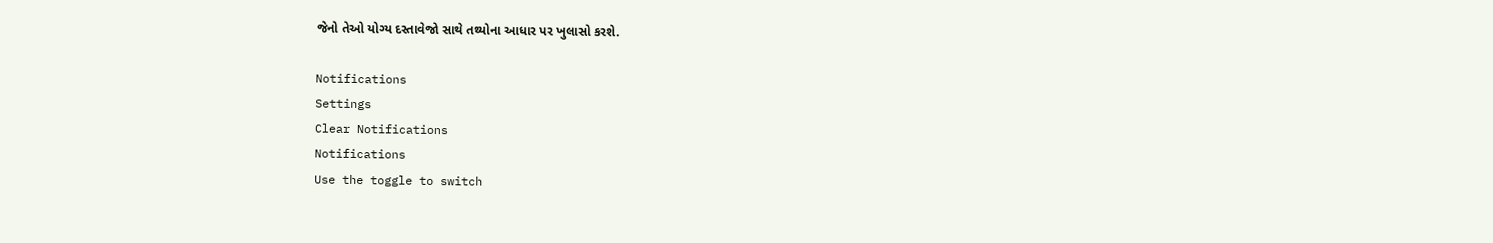જેનો તેઓ યોગ્ય દસ્તાવેજો સાથે તથ્યોના આધાર પર ખુલાસો કરશે.

Notifications
Settings
Clear Notifications
Notifications
Use the toggle to switch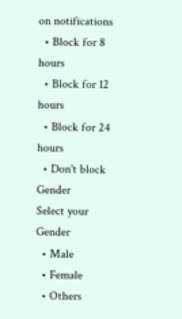on notifications
  • Block for 8 hours
  • Block for 12 hours
  • Block for 24 hours
  • Don't block
Gender
Select your Gender
  • Male
  • Female
  • Others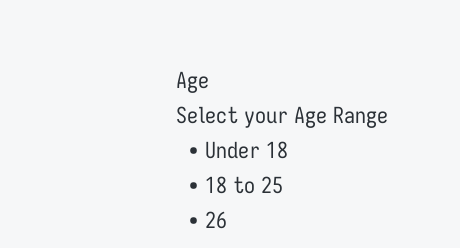Age
Select your Age Range
  • Under 18
  • 18 to 25
  • 26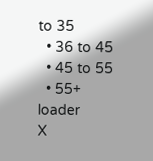to 35
  • 36 to 45
  • 45 to 55
  • 55+
loader
X